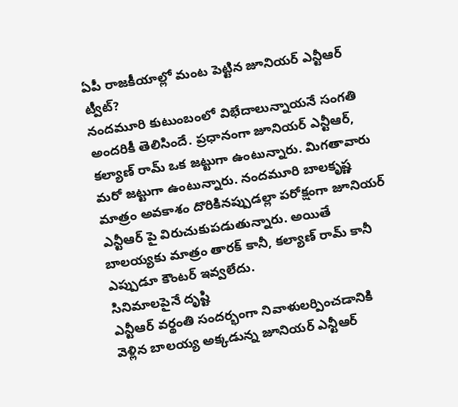ఏపీ రాజకీయాల్లో మంట పెట్టిన జూనియర్ ఎన్టీఆర్ ట్వీట్?
నందమూరి కుటుంబంలో విభేదాలున్నాయనే సంగతి అందరికీ తెలిసిందే. ప్రధానంగా జూనియర్ ఎన్టీఆర్, కల్యాణ్ రామ్ ఒక జట్టుగా ఉంటున్నారు. మిగతావారు మరో జట్టుగా ఉంటున్నారు. నందమూరి బాలకృష్ణ మాత్రం అవకాశం దొరికినప్పుడల్లా పరోక్షంగా జూనియర్ ఎన్టీఆర్ పై విరుచుకుపడుతున్నారు. అయితే బాలయ్యకు మాత్రం తారక్ కానీ, కల్యాణ్ రామ్ కానీ ఎప్పుడూ కౌంటర్ ఇవ్వలేదు.
సినిమాలపైనే దృష్టి
ఎన్టీఆర్ వర్థంతి సందర్భంగా నివాళులర్పించడానికి వెళ్లిన బాలయ్య అక్కడున్న జూనియర్ ఎన్టీఆర్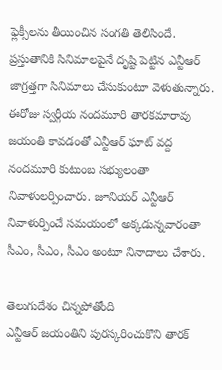ఫ్లెక్సీలను తీయించిన సంగతి తెలిసిందే. ప్రస్తుతానికి సినిమాలపైనే దృష్టి పెట్టిన ఎన్టీఆర్ జాగ్రత్తగా సినిమాలు చేసుకుంటూ వెళుతున్నారు. ఈరోజు స్వర్గీయ నందమూరి తారకమారావు జయంతి కావడంతో ఎన్టీఆర్ ఘాట్ వద్ద నందమూరి కుటుంబ సభ్యులంతా నివాళులర్పించారు. జూనియర్ ఎన్టీఆర్ నివాళుర్పించే సమయంలో అక్కడున్నవారంతా సీఎం, సీఎం, సీఎం అంటూ నినాదాలు చేశారు.

తెలుగుదేశం చిన్నపోతోంది
ఎన్టీఆర్ జయంతిని పురస్కరించుకొని తారక్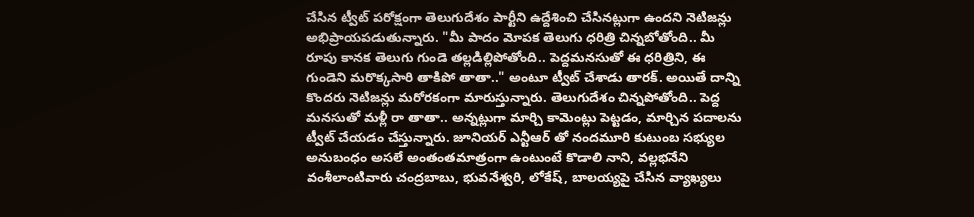చేసిన ట్వీట్ పరోక్షంగా తెలుగుదేశం పార్టీని ఉద్దేశించి చేసినట్లుగా ఉందని నెటిజన్లు అభిప్రాయపడుతున్నారు. "మీ పాదం మోపక తెలుగు ధరిత్రి చిన్నబోతోంది.. మీ రూపు కానక తెలుగు గుండె తల్లడిల్లిపోతోంది.. పెద్దమనసుతో ఈ ధరిత్రిని, ఈ గుండెని మరొక్కసారి తాకిపో తాతా.." అంటూ ట్వీట్ చేశాడు తారక్. అయితే దాన్ని కొందరు నెటిజన్లు మరోరకంగా మారుస్తున్నారు. తెలుగుదేశం చిన్నపోతోంది.. పెద్ద మనసుతో మళ్లీ రా తాతా.. అన్నట్లుగా మార్చి కామెంట్లు పెట్టడం, మార్చిన పదాలను ట్వీట్ చేయడం చేస్తున్నారు. జూనియర్ ఎన్టీఆర్ తో నందమూరి కుటుంబ సభ్యుల అనుబంధం అసలే అంతంతమాత్రంగా ఉంటుంటే కొడాలి నాని, వల్లభనేని వంశీలాంటివారు చంద్రబాబు, భువనేశ్వరి, లోకేష్, బాలయ్యపై చేసిన వ్యాఖ్యలు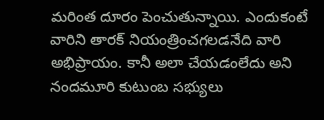మరింత దూరం పెంచుతున్నాయి. ఎందుకంటే వారిని తారక్ నియంత్రించగలడనేది వారి అభిప్రాయం. కానీ అలా చేయడంలేదు అని నందమూరి కుటుంబ సభ్యులు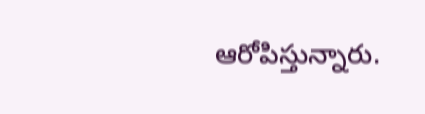ఆరోపిస్తున్నారు.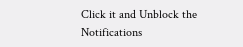Click it and Unblock the Notifications